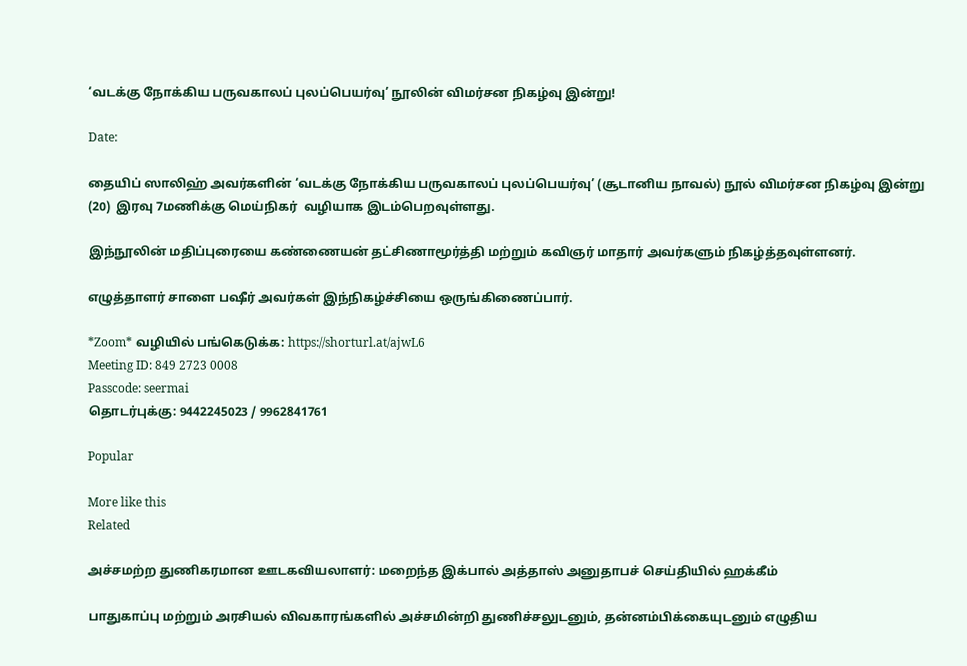‘வடக்கு நோக்கிய பருவகாலப் புலப்பெயர்வு’ நூலின் விமர்சன நிகழ்வு இன்று!

Date:

தையிப் ஸாலிஹ் அவர்களின் ‘வடக்கு நோக்கிய பருவகாலப் புலப்பெயர்வு’ (சூடானிய நாவல்) நூல் விமர்சன நிகழ்வு இன்று (20)  இரவு 7மணிக்கு மெய்நிகர்  வழியாக இடம்பெறவுள்ளது.

இந்நூலின் மதிப்புரையை கண்ணையன் தட்சிணாமூர்த்தி மற்றும் கவிஞர் மாதார் அவர்களும் நிகழ்த்தவுள்ளனர்.

எழுத்தாளர் சாளை பஷீர் அவர்கள் இந்நிகழ்ச்சியை ஒருங்கிணைப்பார்.

*Zoom* வழியில் பங்கெடுக்க: https://shorturl.at/ajwL6
Meeting ID: 849 2723 0008
Passcode: seermai
தொடர்புக்கு: 9442245023 / 9962841761

Popular

More like this
Related

அச்சமற்ற துணிகரமான ஊடகவியலாளர்: மறைந்த இக்பால் அத்தாஸ் அனுதாபச் செய்தியில் ஹக்கீம்

பாதுகாப்பு மற்றும் அரசியல் விவகாரங்களில் அச்சமின்றி துணிச்சலுடனும், தன்னம்பிக்கையுடனும் எழுதிய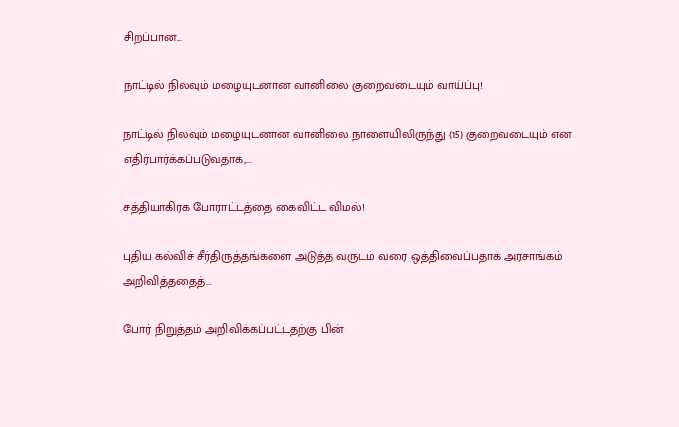சிறப்பான...

நாட்டில் நிலவும் மழையுடனான வானிலை குறைவடையும் வாய்ப்பு!

நாட்டில் நிலவும் மழையுடனான வானிலை நாளையிலிருந்து (15) குறைவடையும் என எதிர்பார்க்கப்படுவதாக,...

சத்தியாகிரக போராட்டத்தை கைவிட்ட விமல்!

புதிய கல்விச் சீர்திருத்தங்களை அடுத்த வருடம் வரை ஒத்திவைப்பதாக அரசாங்கம் அறிவித்ததைத்...

போர் நிறுத்தம் அறிவிக்கப்பட்டதற்கு பின்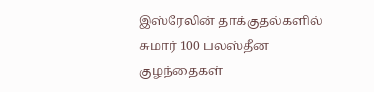இஸ்ரேலின் தாக்குதல்களில் சுமார் 100 பலஸ்தீன குழந்தைகள்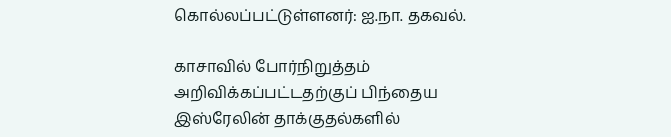கொல்லப்பட்டுள்ளனர்: ஐ.நா. தகவல்.

காசாவில் போர்நிறுத்தம் அறிவிக்கப்பட்டதற்குப் பிந்தைய இஸ்ரேலின் தாக்குதல்களில்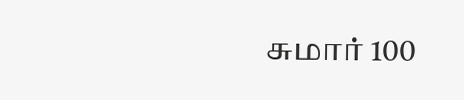சுமார் 100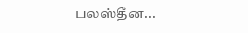பலஸ்தீன...